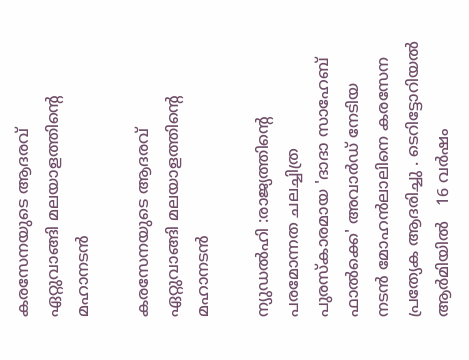കരസേനയുടെ ആദരവ് ഏറ്റുവാങ്ങി മലയാളത്തിൻ്റെ മഹാനടൻ

കരസേനയുടെ ആദരവ് ഏറ്റുവാങ്ങി മലയാളത്തിൻ്റെ  മഹാനടൻ

ന്യുഡൽഹി :രാജ്യത്തിൻ്റെ   പരമോന്നത ചലച്ചിത്ര പുരസ്കാരമായ 'ദാദാ സാഹേബ് ഫാൽക്കെ' അവാർഡ് നേടിയ നടൻ മോഹൻലാലിനെ കരസേന പ്രത്യേക ആദരിച്ചു . ടെറിട്ടോറിയൽ ആർമിയിൽ   16 വർഷം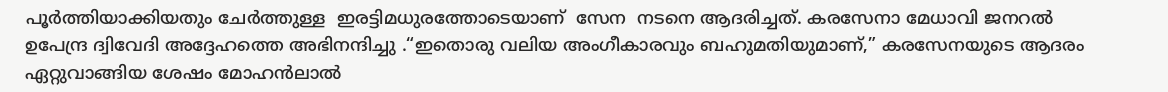പൂർത്തിയാക്കിയതും ചേർത്തുള്ള  ഇരട്ടിമധുരത്തോടെയാണ്  സേന  നടനെ ആദരിച്ചത്. കരസേനാ മേധാവി ജനറൽ ഉപേന്ദ്ര ദ്വിവേദി അദ്ദേഹത്തെ അഭിനന്ദിച്ചു .“ഇതൊരു വലിയ അംഗീകാരവും ബഹുമതിയുമാണ്,” കരസേനയുടെ ആദരം ഏറ്റുവാങ്ങിയ ശേഷം മോഹൻലാൽ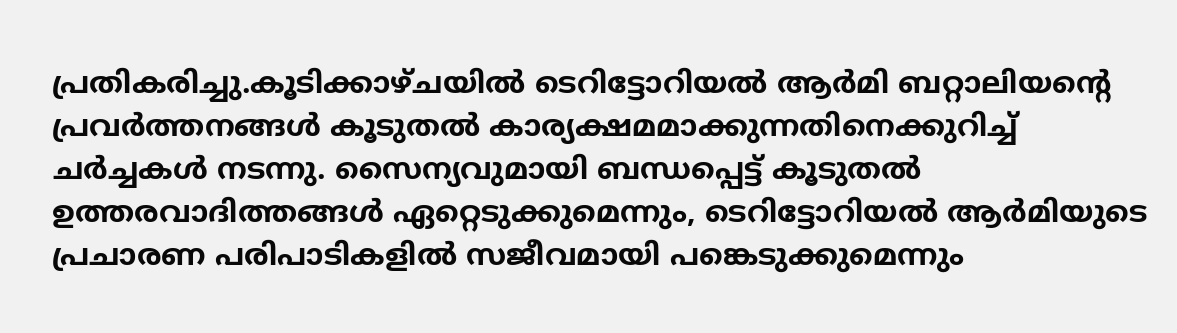പ്രതികരിച്ചു.കൂടിക്കാഴ്ചയിൽ ടെറിട്ടോറിയൽ ആർമി ബറ്റാലിയന്റെ പ്രവർത്തനങ്ങൾ കൂടുതൽ കാര്യക്ഷമമാക്കുന്നതിനെക്കുറിച്ച് ചർച്ചകൾ നടന്നു. സൈന്യവുമായി ബന്ധപ്പെട്ട് കൂടുതൽ ഉത്തരവാദിത്തങ്ങൾ ഏറ്റെടുക്കുമെന്നും, ടെറിട്ടോറിയൽ ആർമിയുടെ പ്രചാരണ പരിപാടികളിൽ സജീവമായി പങ്കെടുക്കുമെന്നും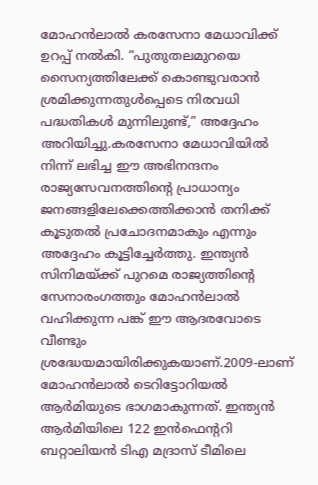മോഹൻലാൽ കരസേനാ മേധാവിക്ക് ഉറപ്പ് നൽകി. “പുതുതലമുറയെ സൈന്യത്തിലേക്ക് കൊണ്ടുവരാൻ ശ്രമിക്കുന്നതുൾപ്പെടെ നിരവധി പദ്ധതികൾ മുന്നിലുണ്ട്,” അദ്ദേഹം അറിയിച്ചു.കരസേനാ മേധാവിയിൽ നിന്ന് ലഭിച്ച ഈ അഭിനന്ദനം രാജ്യസേവനത്തിന്റെ പ്രാധാന്യം ജനങ്ങളിലേക്കെത്തിക്കാൻ തനിക്ക് കൂടുതൽ പ്രചോദനമാകും എന്നും അദ്ദേഹം കൂട്ടിച്ചേർത്തു. ഇന്ത്യൻ സിനിമയ്ക്ക് പുറമെ രാജ്യത്തിന്റെ സേനാരംഗത്തും മോഹൻലാൽ വഹിക്കുന്ന പങ്ക് ഈ ആദരവോടെ വീണ്ടും ശ്രദ്ധേയമായിരിക്കുകയാണ്.2009-ലാണ് മോഹൻലാൽ ടെറിട്ടോറിയൽ ആർമിയുടെ ഭാഗമാകുന്നത്. ഇന്ത്യൻ ആർമിയിലെ 122 ഇൻഫെൻ്ററി ബറ്റാലിയൻ ടിഎ മദ്രാസ് ടീമിലെ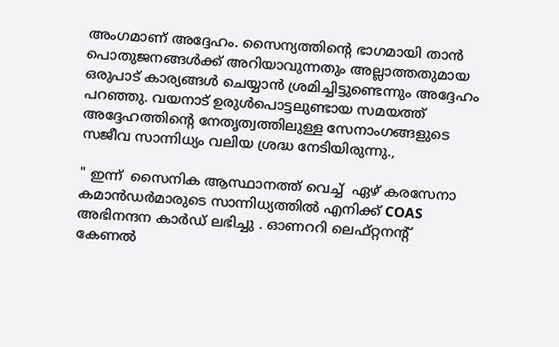അംഗമാണ് അദ്ദേഹം. സൈന്യത്തിന്റെ ഭാഗമായി താൻ പൊതുജനങ്ങൾക്ക് അറിയാവുന്നതും അല്ലാത്തതുമായ ഒരുപാട് കാര്യങ്ങൾ ചെയ്യാൻ ശ്രമിച്ചിട്ടുണ്ടെന്നും അദ്ദേഹം പറഞ്ഞു. വയനാട് ഉരുൾപൊട്ടലുണ്ടായ സമയത്ത് അദ്ദേഹത്തിന്റെ നേതൃത്വത്തിലുള്ള സേനാംഗങ്ങളുടെ സജീവ സാന്നിധ്യം വലിയ ശ്രദ്ധ നേടിയിരുന്നു.,

" ഇന്ന്  സൈനിക ആസ്ഥാനത്ത് വെച്ച്  ഏഴ് കരസേനാ കമാൻഡർമാരുടെ സാന്നിധ്യത്തിൽ എനിക്ക് COAS അഭിനന്ദന കാർഡ് ലഭിച്ചു . ഓണററി ലെഫ്റ്റനന്റ് കേണൽ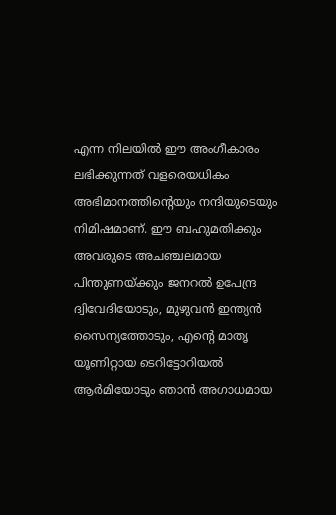എന്ന നിലയിൽ ഈ അംഗീകാരം ലഭിക്കുന്നത് വളരെയധികം അഭിമാനത്തിന്റെയും നന്ദിയുടെയും നിമിഷമാണ്. ഈ ബഹുമതിക്കും അവരുടെ അചഞ്ചലമായ പിന്തുണയ്ക്കും ജനറൽ ഉപേന്ദ്ര ദ്വിവേദിയോടും, മുഴുവൻ ഇന്ത്യൻ സൈന്യത്തോടും, എന്റെ മാതൃ യൂണിറ്റായ ടെറിട്ടോറിയൽ ആർമിയോടും ഞാൻ അഗാധമായ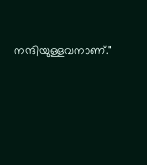നന്ദിയുള്ളവനാണ്."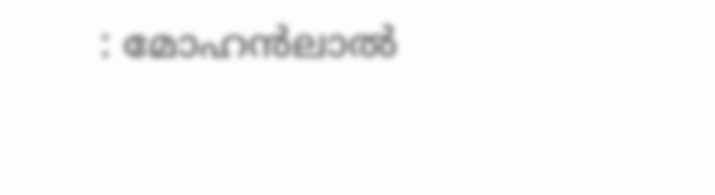: മോഹൻലാൽ